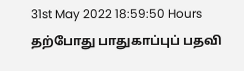31st May 2022 18:59:50 Hours
தற்போது பாதுகாப்புப் பதவி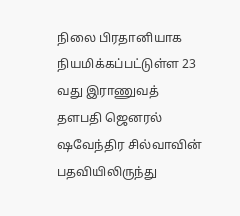நிலை பிரதானியாக நியமிக்கப்பட்டுள்ள 23 வது இராணுவத் தளபதி ஜெனரல் ஷவேந்திர சில்வாவின் பதவியிலிருந்து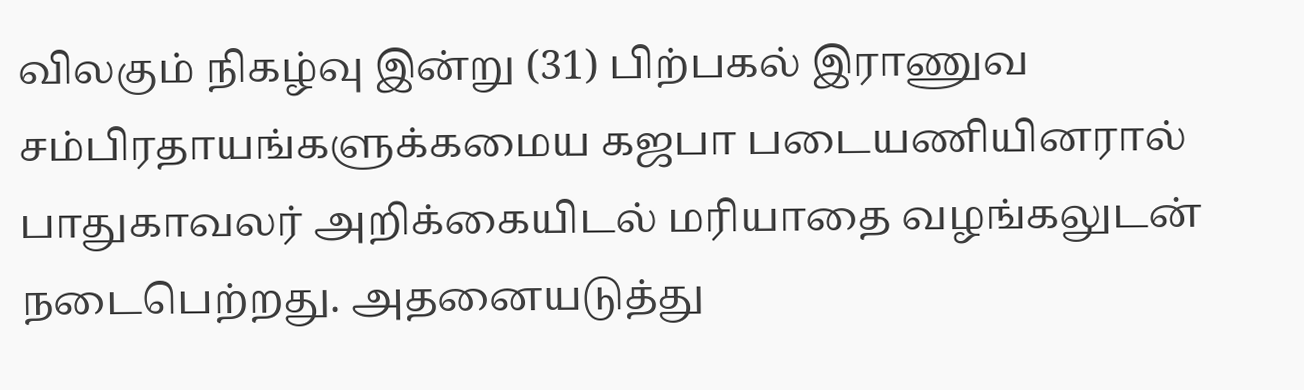விலகும் நிகழ்வு இன்று (31) பிற்பகல் இராணுவ சம்பிரதாயங்களுக்கமைய கஜபா படையணியினரால் பாதுகாவலர் அறிக்கையிடல் மரியாதை வழங்கலுடன் நடைபெற்றது. அதனையடுத்து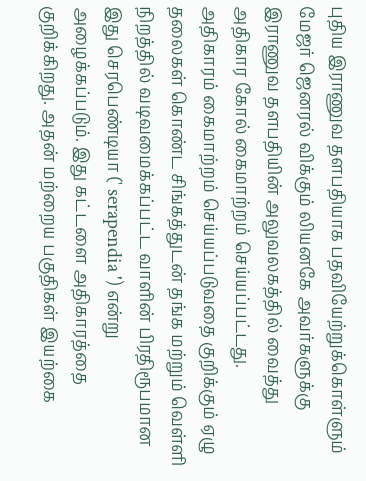புதிய இராணுவ தளபதியாக பதவியேற்றுக்கொள்ளும் மேஜர் ஜெனரல் விக்கும் லியனகே அவர்களுக்கு இராணுவ தளபதியின் அலுவலகத்தில் வைத்து அதிகார கோல் கைமாற்றம் செய்யப்பட்டது.
அதிகாரம் கைமாற்றம் செய்யப்படுவதை குறிக்கும் ஏழு தலைகள் கொண்ட சிங்கத்துடன் தங்க மற்றும் வெள்ளி நிறத்தில் வடிவமைக்கப்பட்ட வாளின் பிரதிரூபமான இது செரபெண்டியா (' serapendia ') என்று அழைக்கப்படும். இது கட்டளை அதிகாரத்தை குறிக்கிறது. அதன் மற்றைய பகுதிகள் இயற்கை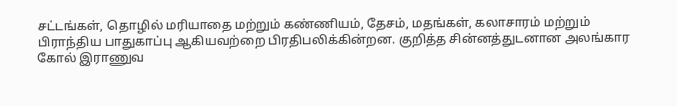சட்டங்கள், தொழில் மரியாதை மற்றும் கண்ணியம், தேசம், மதங்கள், கலாசாரம் மற்றும் பிராந்திய பாதுகாப்பு ஆகியவற்றை பிரதிபலிக்கின்றன. குறித்த சின்னத்துடனான அலங்கார கோல் இராணுவ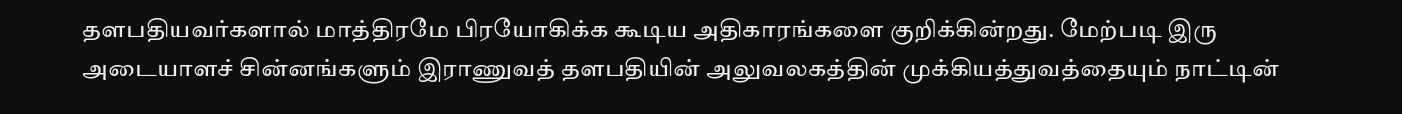தளபதியவர்களால் மாத்திரமே பிரயோகிக்க கூடிய அதிகாரங்களை குறிக்கின்றது. மேற்படி இரு அடையாளச் சின்னங்களும் இராணுவத் தளபதியின் அலுவலகத்தின் முக்கியத்துவத்தையும் நாட்டின்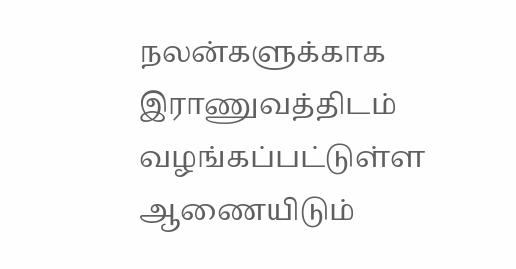நலன்களுக்காக இராணுவத்திடம் வழங்கப்பட்டுள்ள ஆணையிடும்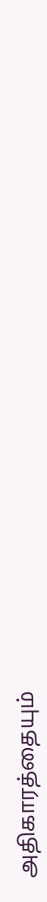அதிகாரத்தையும்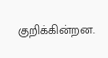குறிக்கின்றன.